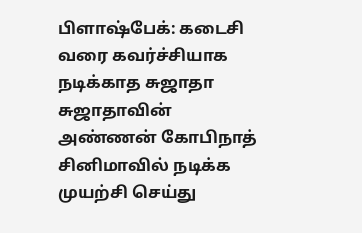பிளாஷ்பேக்: கடைசி வரை கவர்ச்சியாக நடிக்காத சுஜாதா
சுஜாதாவின் அண்ணன் கோபிநாத் சினிமாவில் நடிக்க முயற்சி செய்து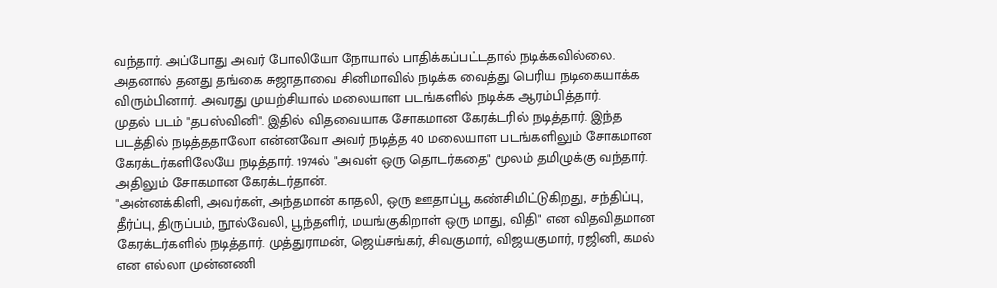வந்தார். அப்போது அவர் போலியோ நோயால் பாதிக்கப்பட்டதால் நடிக்கவில்லை. அதனால் தனது தங்கை சுஜாதாவை சினிமாவில் நடிக்க வைத்து பெரிய நடிகையாக்க விரும்பினார். அவரது முயற்சியால் மலையாள படங்களில் நடிக்க ஆரம்பித்தார்.
முதல் படம் "தபஸ்வினி". இதில் விதவையாக சோகமான கேரக்டரில் நடித்தார். இந்த படத்தில் நடித்ததாலோ என்னவோ அவர் நடித்த 40 மலையாள படங்களிலும் சோகமான கேரக்டர்களிலேயே நடித்தார். 1974ல் "அவள் ஒரு தொடர்கதை" மூலம் தமிழுக்கு வந்தார். அதிலும் சோகமான கேரக்டர்தான்.
"அன்னக்கிளி, அவர்கள், அந்தமான் காதலி, ஒரு ஊதாப்பூ கண்சிமிட்டுகிறது, சந்திப்பு, தீர்ப்பு, திருப்பம், நூல்வேலி, பூந்தளிர், மயங்குகிறாள் ஒரு மாது, விதி" என விதவிதமான கேரக்டர்களில் நடித்தார். முத்துராமன், ஜெய்சங்கர், சிவகுமார், விஜயகுமார், ரஜினி, கமல் என எல்லா முன்னணி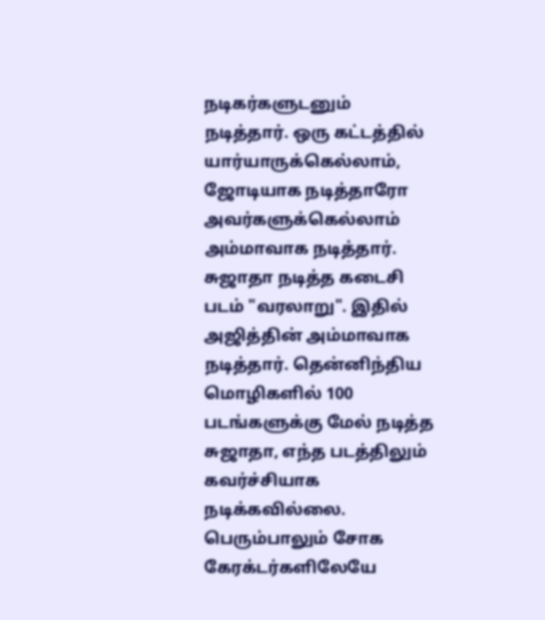நடிகர்களுடனும் நடித்தார். ஒரு கட்டத்தில் யார்யாருக்கெல்லாம், ஜோடியாக நடித்தாரோ அவர்களுக்கெல்லாம் அம்மாவாக நடித்தார். சுஜாதா நடித்த கடைசி படம் "வரலாறு". இதில் அஜித்தின் அம்மாவாக நடித்தார். தென்னிந்திய மொழிகளில் 100 படங்களுக்கு மேல் நடித்த சுஜாதா, எந்த படத்திலும் கவர்ச்சியாக நடிக்கவில்லை. பெரும்பாலும் சோக கேரக்டர்களிலேயே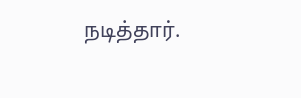நடித்தார்.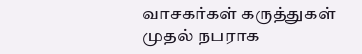வாசகர்கள் கருத்துகள்
முதல் நபராக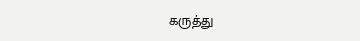கருத்து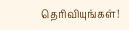தெரிவியுங்கள்!